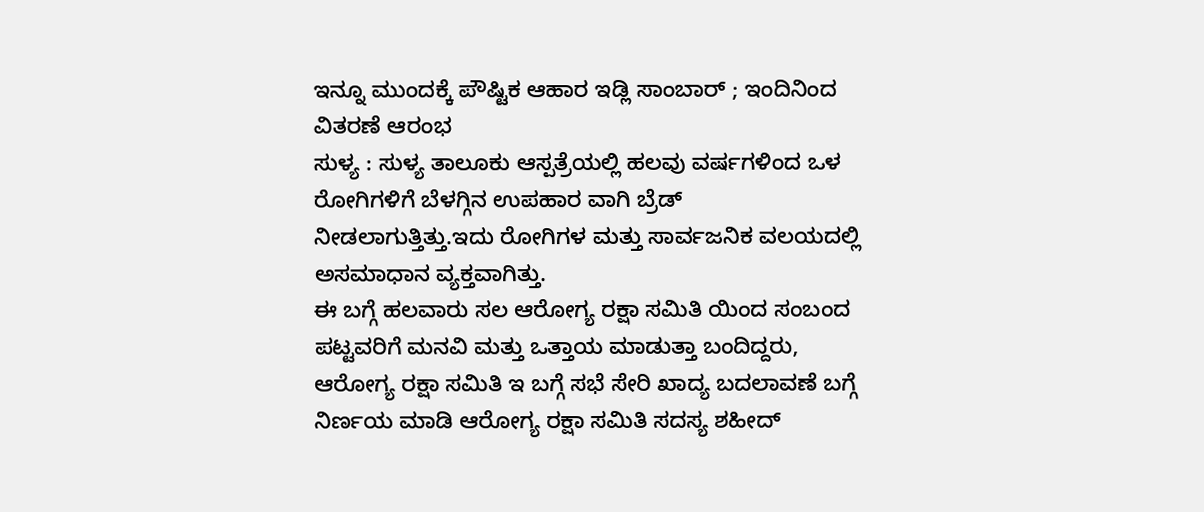ಇನ್ನೂ ಮುಂದಕ್ಕೆ ಪೌಷ್ಟಿಕ ಆಹಾರ ಇಡ್ಲಿ ಸಾಂಬಾರ್ ; ಇಂದಿನಿಂದ ವಿತರಣೆ ಆರಂಭ
ಸುಳ್ಯ : ಸುಳ್ಯ ತಾಲೂಕು ಆಸ್ಪತ್ರೆಯಲ್ಲಿ ಹಲವು ವರ್ಷಗಳಿಂದ ಒಳ ರೋಗಿಗಳಿಗೆ ಬೆಳಗ್ಗಿನ ಉಪಹಾರ ವಾಗಿ ಬ್ರೆಡ್ ನೀಡಲಾಗುತ್ತಿತ್ತು.ಇದು ರೋಗಿಗಳ ಮತ್ತು ಸಾರ್ವಜನಿಕ ವಲಯದಲ್ಲಿ ಅಸಮಾಧಾನ ವ್ಯಕ್ತವಾಗಿತ್ತು.
ಈ ಬಗ್ಗೆ ಹಲವಾರು ಸಲ ಆರೋಗ್ಯ ರಕ್ಷಾ ಸಮಿತಿ ಯಿಂದ ಸಂಬಂದ ಪಟ್ಟವರಿಗೆ ಮನವಿ ಮತ್ತು ಒತ್ತಾಯ ಮಾಡುತ್ತಾ ಬಂದಿದ್ದರು, ಆರೋಗ್ಯ ರಕ್ಷಾ ಸಮಿತಿ ಇ ಬಗ್ಗೆ ಸಭೆ ಸೇರಿ ಖಾದ್ಯ ಬದಲಾವಣೆ ಬಗ್ಗೆ ನಿರ್ಣಯ ಮಾಡಿ ಆರೋಗ್ಯ ರಕ್ಷಾ ಸಮಿತಿ ಸದಸ್ಯ ಶಹೀದ್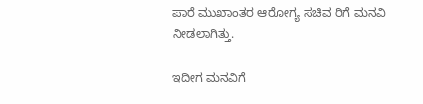ಪಾರೆ ಮುಖಾಂತರ ಆರೋಗ್ಯ ಸಚಿವ ರಿಗೆ ಮನವಿ ನೀಡಲಾಗಿತ್ತು.

ಇದೀಗ ಮನವಿಗೆ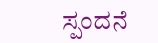ಸ್ಪಂದನೆ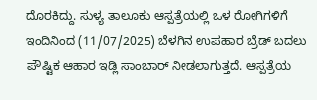ದೊರಕಿದ್ದು. ಸುಳ್ಯ ತಾಲೂಕು ಆಸ್ಪತ್ರೆಯಲ್ಲಿ ಒಳ ರೋಗಿಗಳಿಗೆ ಇಂದಿನಿಂದ (11/07/2025) ಬೆಳಗಿನ ಉಪಹಾರ ಬ್ರೆಡ್ ಬದಲು ಪೌಷ್ಟಿಕ ಆಹಾರ ಇಡ್ಲಿ ಸಾಂಬಾರ್ ನೀಡಲಾಗುತ್ತದೆ. ಆಸ್ಪತ್ರೆಯ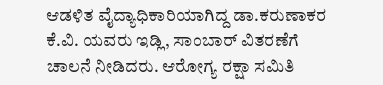ಆಡಳಿತ ವೈದ್ಯಾಧಿಕಾರಿಯಾಗಿದ್ದ ಡಾ.ಕರುಣಾಕರ ಕೆ.ವಿ. ಯವರು ಇಡ್ಲಿ, ಸಾಂಬಾರ್ ವಿತರಣೆಗೆ ಚಾಲನೆ ನೀಡಿದರು. ಆರೋಗ್ಯ ರಕ್ಷಾ ಸಮಿತಿ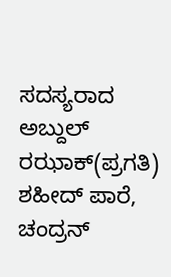ಸದಸ್ಯರಾದ ಅಬ್ದುಲ್ ರಝಾಕ್(ಪ್ರಗತಿ) ಶಹೀದ್ ಪಾರೆ, ಚಂದ್ರನ್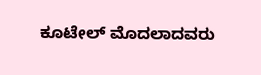ಕೂಟೇಲ್ ಮೊದಲಾದವರು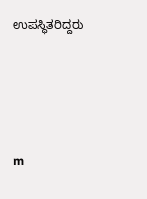ಉಪಸ್ಥಿತರಿದ್ದರು





m